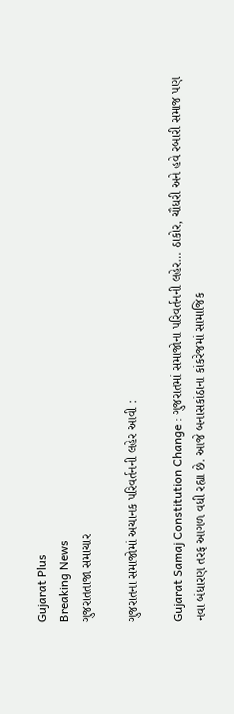Gujarat Plus
Breaking News
ગુજરાતતાજા સમાચાર

ગુજરાતના સમાજોમાં અચાનક પરિવર્તનની લહેર આવી :

Gujarat Samaj Constitution Change : ગુજરાતમાં સમાજોના પરિવર્તનની લહેર… ઠાકોર, ચૌધરી અને હવે રબારી સમાજ પણ નવા બંધારણ તરફ આગળ વધી રહ્યા છે. આજે બનાસકાંઠાના કાંકરેજમાં સામાજિક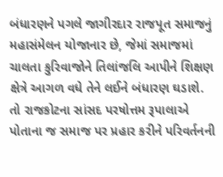બંધારણને પગલે જાગીરદાર રાજપૂત સમાજનું મહાસંમેલન યોજાનાર છે, જેમાં સમાજમાં ચાલતા કુરિવાજોને તિલાંજલિ આપીને શિક્ષણ ક્ષેત્રે આગળ વધે તેને લઈને બંધારણ ઘડાશે. તો રાજકોટના સાંસદ પરષોત્તમ રૂપાલાએ પોતાના જ સમાજ પર પ્રહાર કરીને પરિવર્તનની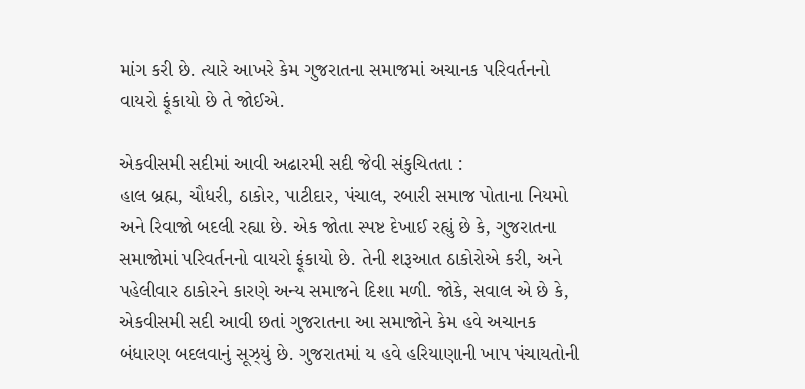માંગ કરી છે. ત્યારે આખરે કેમ ગુજરાતના સમાજમાં અચાનક પરિવર્તનનો વાયરો ફૂંકાયો છે તે જોઈએ.

એકવીસમી સદીમાં આવી અઢારમી સદી જેવી સંકુચિતતા :
હાલ બ્રહ્મ, ચૌધરી, ઠાકોર, પાટીદાર, પંચાલ, રબારી સમાજ પોતાના નિયમો અને રિવાજો બદલી રહ્યા છે. એક જોતા સ્પષ્ટ દેખાઈ રહ્યું છે કે, ગુજરાતના સમાજોમાં પરિવર્તનનો વાયરો ફૂંકાયો છે. તેની શરૂઆત ઠાકોરોએ કરી, અને પહેલીવાર ઠાકોરને કારણે અન્ય સમાજને દિશા મળી. જોકે, સવાલ એ છે કે, એકવીસમી સદી આવી છતાં ગુજરાતના આ સમાજોને કેમ હવે અચાનક બંધારણ બદલવાનું સૂઝ્યું છે. ગુજરાતમાં ય હવે હરિયાણાની ખાપ પંચાયતોની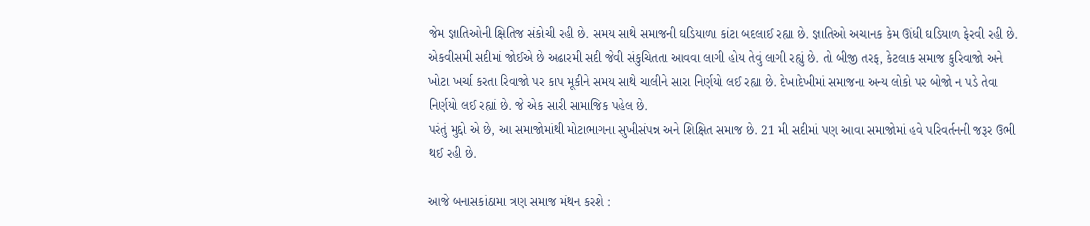જેમ જ્ઞાતિઓની ક્ષિતિજ સંકોચી રહી છે. સમય સાથે સમાજની ઘડિયાળા કાંટા બદલાઈ રહ્યા છે. જ્ઞાતિઓ અચાનક કેમ ઊંધી ઘડિયાળ ફેરવી રહી છે. એકવીસમી સદીમાં જોઈએ છે અઢારમી સદી જેવી સંકુચિતતા આવવા લાગી હોય તેવું લાગી રહ્યું છે. તો બીજી તરફ, કેટલાક સમાજ કુરિવાજો અને ખોટા ખર્ચા કરતા રિવાજો પર કાપ મૂકીને સમય સાથે ચાલીને સારા નિર્ણયો લઈ રહ્યા છે. દેખાદેખીમાં સમાજના અન્ય લોકો પર બોજો ન પડે તેવા નિર્ણયો લઈ રહ્યાં છે. જે એક સારી સામાજિક પહેલ છે.
પરંતું મુદ્દો એ છે, આ સમાજોમાંથી મોટાભાગના સુખીસંપન્ન અને શિક્ષિત સમાજ છે. 21 મી સદીમાં પણ આવા સમાજોમાં હવે પરિવર્તનની જરૂર ઉભી થઈ રહી છે.

આજે બનાસકાંઠામા ત્રણ સમાજ મંથન કરશે :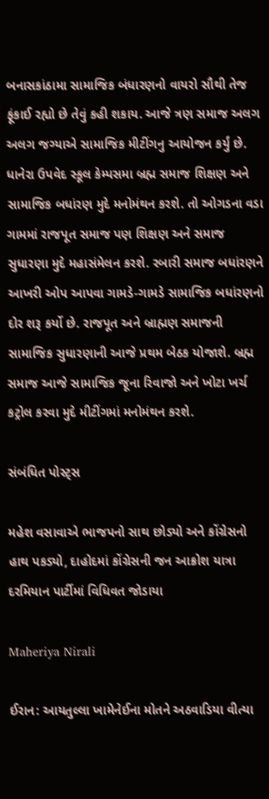બનાસકાંઠામા સામાજિક બંધારણનો વાયરો સૌથી તેજ ફૂંકાઈ રહ્યો છે તેવું કહી શકાય. આજે ત્રણ સમાજ અલગ અલગ જગ્યાએ સામાજિક મીટીંગનુ આયોજન કર્યું છે. ધાનેરા ઉપવેદ સ્કૂલ કેમ્પસમા બ્રહ્મ સમાજ શિક્ષણ અને સામાજિક બધાંરણ મુદે મનોમંથન કરશે. તો ઓગડના વડા ગામમાં રાજપૂત સમાજ પણ શિક્ષણ અને સમાજ સુધારણા મુદે મહાસંમેલન કરશે. રબારી સમાજ બધાંરણને આખરી ઓપ આપવા ગામડે-ગામડે સામાજિક બધાંરણનો દોર શરૂ કર્યો છે. રાજપૂત અને બ્રાહ્મણ સમાજની સામાજિક સુધારણાની આજે પ્રથમ બેઠક યોજાશે. બ્રહ્મ સમાજ આજે સામાજિક જૂના રિવાજો અને ખોટા ખર્ચ કટ્રોલ કરવા મુદે મીટીંગમાં મનોમંથન કરશે.

સંબંધિત પોસ્ટ્સ

મહેશ વસાવાએ ભાજપનો સાથ છોડ્યો અને કોંગ્રેસનો હાથ પકડ્યો, દાહોદમાં કોંગ્રેસની જન આક્રોશ યાત્રા દરમિયાન પાર્ટીમાં વિધિવત જોડાયા

Maheriya Nirali

ઈરાન: આયતુલ્લા ખામેનેઈના મોતને અઠવાડિયા વીત્યા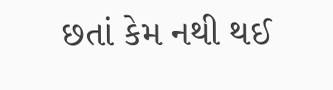છતાં કેમ નથી થઈ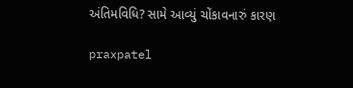અંતિમવિધિ? સામે આવ્યું ચોંકાવનારું કારણ

praxpatel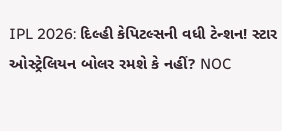IPL 2026: દિલ્હી કેપિટલ્સની વધી ટેન્શન! સ્ટાર ઓસ્ટ્રેલિયન બોલર રમશે કે નહીં? NOC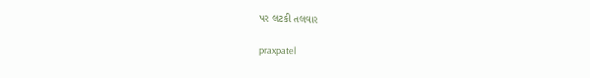પર લટકી તલવાર

praxpatel